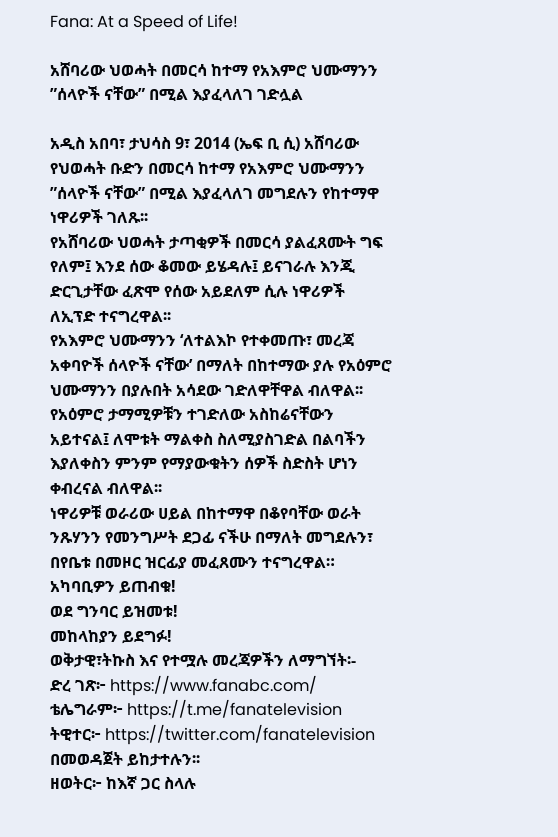Fana: At a Speed of Life!

አሸባሪው ህወሓት በመርሳ ከተማ የአእምሮ ህሙማንን ”ሰላዮች ናቸው” በሚል እያፈላለገ ገድሏል

አዲስ አበባ፣ ታህሳስ 9፣ 2014 (ኤፍ ቢ ሲ) አሸባሪው የህወሓት ቡድን በመርሳ ከተማ የአእምሮ ህሙማንን ”ሰላዮች ናቸው” በሚል እያፈላለገ መግደሉን የከተማዋ ነዋሪዎች ገለጹ፡፡
የአሸባሪው ህወሓት ታጣቂዎች በመርሳ ያልፈጸሙት ግፍ የለም፤ እንደ ሰው ቆመው ይሄዳሉ፤ ይናገራሉ እንጂ ድርጊታቸው ፈጽሞ የሰው አይደለም ሲሉ ነዋሪዎች ለኢፕድ ተናግረዋል፡፡
የአእምሮ ህሙማንን ‘ለተልእኮ የተቀመጡ፣ መረጃ አቀባዮች ሰላዮች ናቸው’ በማለት በከተማው ያሉ የአዕምሮ ህሙማንን በያሉበት አሳደው ገድለዋቸዋል ብለዋል፡፡
የአዕምሮ ታማሚዎቹን ተገድለው አስከሬናቸውን አይተናል፤ ለሞቱት ማልቀስ ስለሚያስገድል በልባችን እያለቀስን ምንም የማያውቁትን ሰዎች ስድስት ሆነን ቀብረናል ብለዋል፡፡
ነዋሪዎቹ ወራሪው ሀይል በከተማዋ በቆየባቸው ወራት ንጹሃንን የመንግሥት ደጋፊ ናችሁ በማለት መግደሉን፣ በየቤቱ በመዞር ዝርፊያ መፈጸሙን ተናግረዋል።
አካባቢዎን ይጠብቁ!
ወደ ግንባር ይዝመቱ!
መከላከያን ይደግፉ!
ወቅታዊ፣ትኩስ እና የተሟሉ መረጃዎችን ለማግኘት፡-
ድረ ገጽ፦ https://www.fanabc.com/
ቴሌግራም፦ https://t.me/fanatelevision
ትዊተር፦ https://twitter.com/fanatelevision በመወዳጀት ይከታተሉን፡፡
ዘወትር፦ ከእኛ ጋር ስላሉ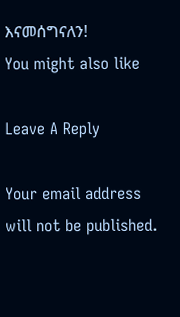እናመሰግናለን!
You might also like

Leave A Reply

Your email address will not be published.